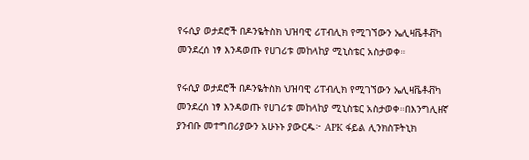የሩሲያ ወታደሮች በዶንዬትስክ ህዝባዊ ሪፐብሊክ የሚገኘውን ኤሊዛቬቶቭካ መንደረሰ ነፃ እንዳወጡ የሀገሪቱ መከላከያ ሚኒስቴር አስታወቀ።

የሩሲያ ወታደሮች በዶንዬትስክ ህዝባዊ ሪፐብሊክ የሚገኘውን ኤሊዛቬቶቭካ መንደረሰ ነፃ እንዳወጡ የሀገሪቱ መከላከያ ሚኒስቴር አስታወቀ።በእንግሊዘኛ ያንብቡ መተግበሪያውን አሁኑኑ ያውርዱ፦ APK ፋይል ሊንክስፑትኒክ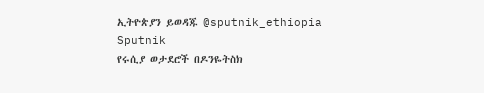ኢትዮጵያን ይወዳጁ @sputnik_ethiopia
Sputnik
የሩሲያ ወታደሮች በዶንዬትስክ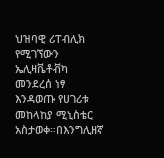ህዝባዊ ሪፐብሊክ የሚገኘውን ኤሊዛቬቶቭካ መንደረሰ ነፃ እንዳወጡ የሀገሪቱ መከላከያ ሚኒስቴር አስታወቀ።በእንግሊዘኛ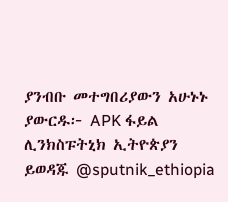ያንብቡ መተግበሪያውን አሁኑኑ ያውርዱ፦ APK ፋይል ሊንክስፑትኒክ ኢትዮጵያን ይወዳጁ @sputnik_ethiopia